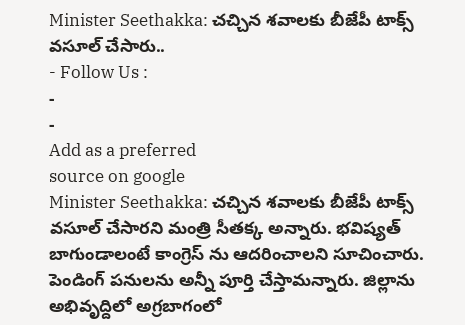Minister Seethakka: చచ్చిన శవాలకు బీజేపీ టాక్స్ వసూల్ చేసారు..
- Follow Us :
-
-
Add as a preferred
source on google
Minister Seethakka: చచ్చిన శవాలకు బీజేపీ టాక్స్ వసూల్ చేసారని మంత్రి సీతక్క అన్నారు. భవిష్యత్ బాగుండాలంటే కాంగ్రెస్ ను ఆదరించాలని సూచించారు. పెండింగ్ పనులను అన్నీ పూర్తి చేస్తామన్నారు. జిల్లాను అభివృద్దిలో అగ్రబాగంలో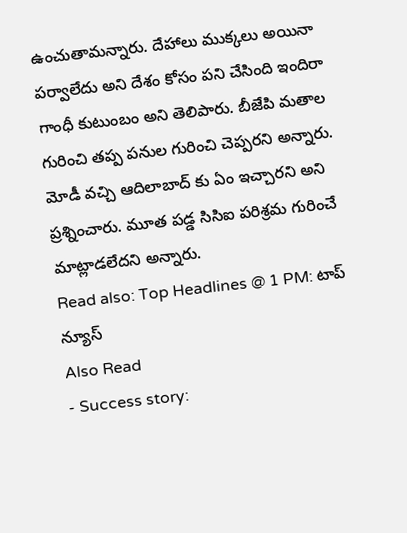ఉంచుతామన్నారు. దేహాలు ముక్కలు అయినా పర్వాలేదు అని దేశం కోసం పని చేసింది ఇందిరా గాంధీ కుటుంబం అని తెలిపారు. బీజేపి మతాల గురించి తప్ప పనుల గురించి చెప్పరని అన్నారు. మోడీ వచ్చి ఆదిలాబాద్ కు ఏం ఇచ్చారని అని ప్రశ్నించారు. మూత పడ్డ సిసిఐ పరిశ్రమ గురించే మాట్లాడలేదని అన్నారు.
Read also: Top Headlines @ 1 PM: టాప్ న్యూస్
Also Read
- Success story: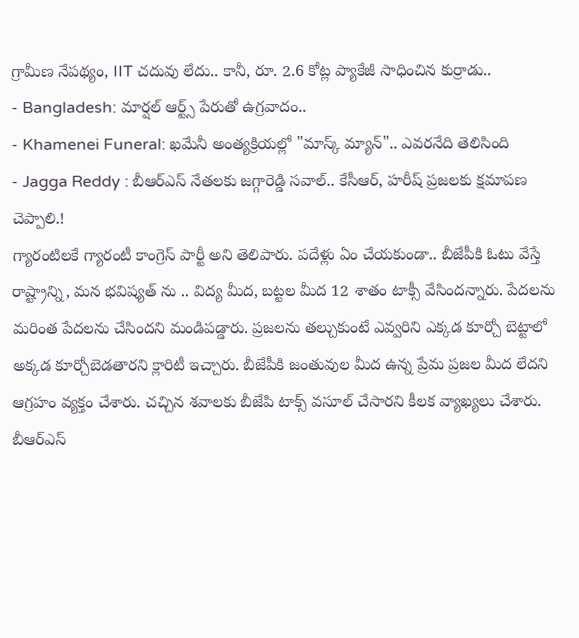గ్రామీణ నేపథ్యం, IIT చదువు లేదు.. కానీ, రూ. 2.6 కోట్ల ప్యాకేజీ సాధించిన కుర్రాడు..
- Bangladesh: మార్షల్ ఆర్ట్స్ పేరుతో ఉగ్రవాదం..
- Khamenei Funeral: ఖమేనీ అంత్యక్రియల్లో "మాస్క్ మ్యాన్".. ఎవరనేది తెలిసింది
- Jagga Reddy : బీఆర్ఎస్ నేతలకు జగ్గారెడ్డి సవాల్.. కేసీఆర్, హరీష్ ప్రజలకు క్షమాపణ చెప్పాలి.!
గ్యారంటిలకే గ్యారంటీ కాంగ్రెస్ పార్టీ అని తెలిపారు. పదేళ్లు ఏం చేయకుండా.. బీజేపీకి ఓటు వేస్తే రాష్ట్రాన్ని, మన భవిష్యత్ ను .. విద్య మీద, బట్టల మీద 12 శాతం టాక్సీ వేసిందన్నారు. పేదలను మరింత పేదలను చేసిందని మండిపడ్డారు. ప్రజలను తల్చుకుంటే ఎవ్వరిని ఎక్కడ కూర్చో బెట్టాలో అక్కడ కూర్చోబెడతారని క్లారిటీ ఇచ్చారు. బీజేపీకి జంతువుల మీద ఉన్న ప్రేమ ప్రజల మీద లేదని ఆగ్రహం వ్యక్తం చేశారు. చచ్చిన శవాలకు బీజేపి టాక్స్ వసూల్ చేసారని కీలక వ్యాఖ్యలు చేశారు. బీఆర్ఎస్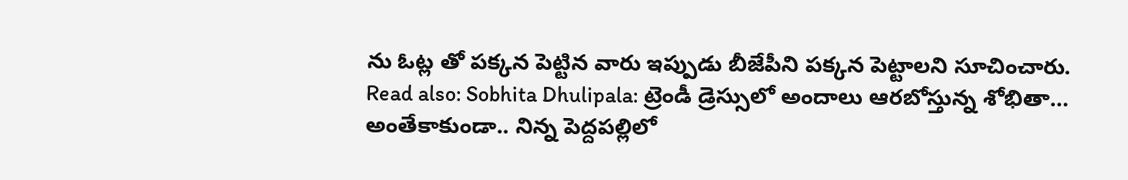ను ఓట్ల తో పక్కన పెట్టిన వారు ఇప్పుడు బీజేపీని పక్కన పెట్టాలని సూచించారు.
Read also: Sobhita Dhulipala: ట్రెండీ డ్రెస్సులో అందాలు ఆరబోస్తున్న శోభితా…
అంతేకాకుండా.. నిన్న పెద్దపల్లిలో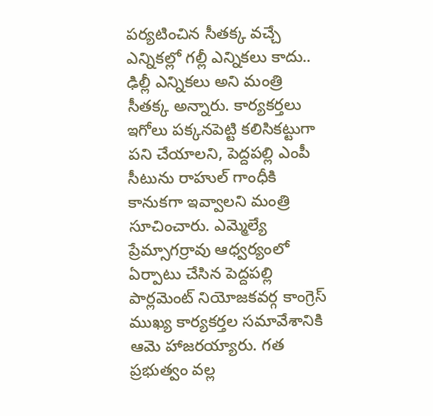పర్యటించిన సీతక్క వచ్చే ఎన్నికల్లో గల్లీ ఎన్నికలు కాదు.. ఢిల్లీ ఎన్నికలు అని మంత్రి సీతక్క అన్నారు. కార్యకర్తలు ఇగోలు పక్కనపెట్టి కలిసికట్టుగా పని చేయాలని, పెద్దపల్లి ఎంపీ సీటును రాహుల్ గాంధీకి కానుకగా ఇవ్వాలని మంత్రి సూచించారు. ఎమ్మెల్యే ప్రేమ్సాగర్రావు ఆధ్వర్యంలో ఏర్పాటు చేసిన పెద్దపల్లి పార్లమెంట్ నియోజకవర్గ కాంగ్రెస్ ముఖ్య కార్యకర్తల సమావేశానికి ఆమె హాజరయ్యారు. గత ప్రభుత్వం వల్ల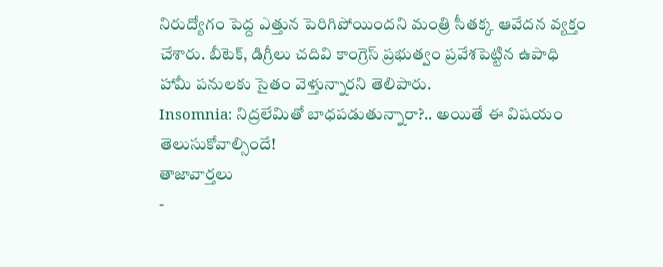నిరుద్యోగం పెద్ద ఎత్తున పెరిగిపోయిందని మంత్రి సీతక్క ఆవేదన వ్యక్తం చేశారు. బీటెక్, డిగ్రీలు చదివి కాంగ్రెస్ ప్రభుత్వం ప్రవేశపెట్టిన ఉపాధి హామీ పనులకు సైతం వెళ్తున్నారని తెలిపారు.
Insomnia: నిద్రలేమితో బాధపడుతున్నారా?.. అయితే ఈ విషయం తెలుసుకోవాల్సిందే!
తాజావార్తలు
-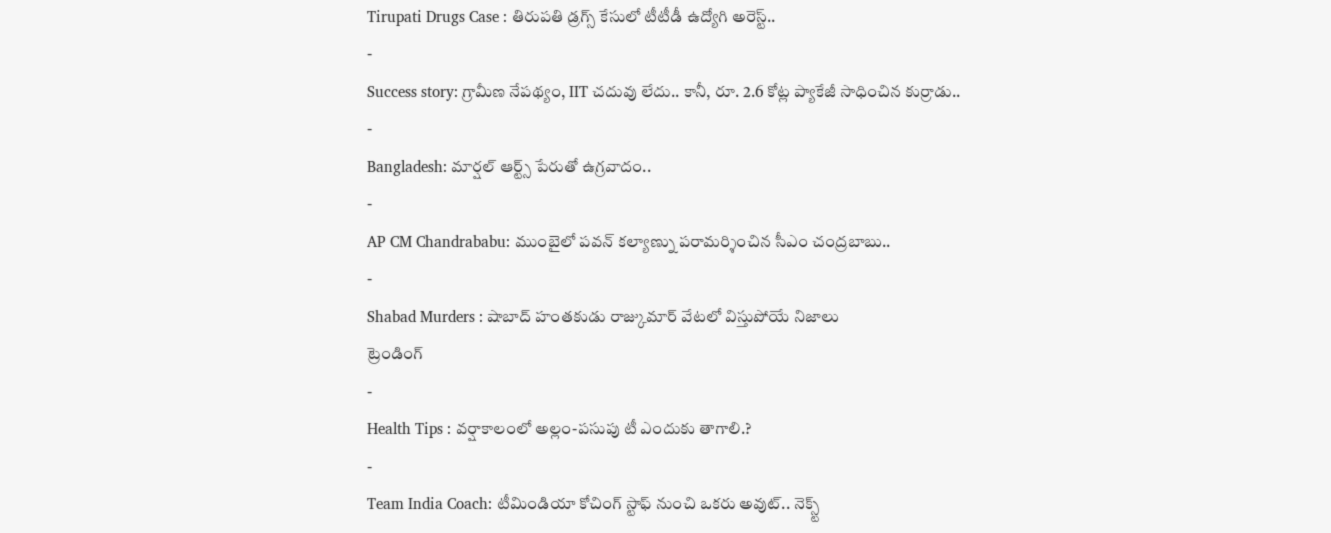Tirupati Drugs Case : తిరుపతి డ్రగ్స్ కేసులో టీటీడీ ఉద్యోగి అరెస్ట్..
-
Success story: గ్రామీణ నేపథ్యం, IIT చదువు లేదు.. కానీ, రూ. 2.6 కోట్ల ప్యాకేజీ సాధించిన కుర్రాడు..
-
Bangladesh: మార్షల్ ఆర్ట్స్ పేరుతో ఉగ్రవాదం..
-
AP CM Chandrababu: ముంబైలో పవన్ కల్యాణ్ను పరామర్శించిన సీఎం చంద్రబాబు..
-
Shabad Murders : షాబాద్ హంతకుడు రాజ్కుమార్ వేటలో విస్తుపోయే నిజాలు
ట్రెండింగ్
-
Health Tips : వర్షాకాలంలో అల్లం-పసుపు టీ ఎందుకు తాగాలి.?
-
Team India Coach: టీమిండియా కోచింగ్ స్టాఫ్ నుంచి ఒకరు అవుట్.. నెక్స్ట్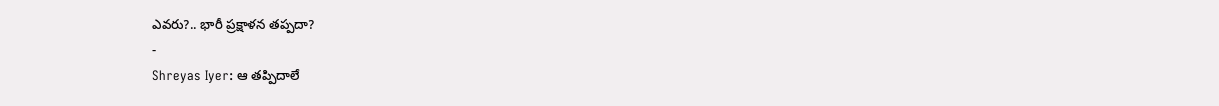ఎవరు?.. భారీ ప్రక్షాళన తప్పదా?
-
Shreyas Iyer: ఆ తప్పిదాలే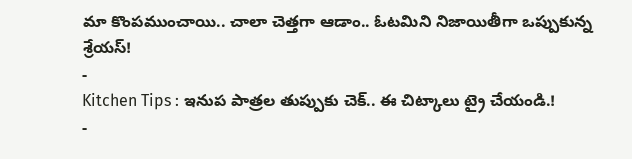మా కొంపముంచాయి.. చాలా చెత్తగా ఆడాం.. ఓటమిని నిజాయితీగా ఒప్పుకున్న శ్రేయస్!
-
Kitchen Tips : ఇనుప పాత్రల తుప్పుకు చెక్.. ఈ చిట్కాలు ట్రై చేయండి.!
-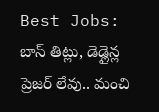Best Jobs: బాస్ తిట్లు, డెడ్లైన్ల ప్రెజర్ లేవు.. మంచి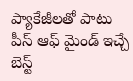ప్యాకేజీలతో పాటు పీస్ ఆఫ్ మైండ్ ఇచ్చే బెస్ట్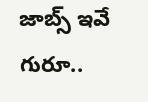జాబ్స్ ఇవే గురూ..